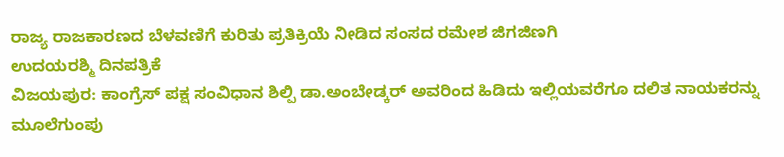ರಾಜ್ಯ ರಾಜಕಾರಣದ ಬೆಳವಣಿಗೆ ಕುರಿತು ಪ್ರತಿಕ್ರಿಯೆ ನೀಡಿದ ಸಂಸದ ರಮೇಶ ಜಿಗಜಿಣಗಿ
ಉದಯರಶ್ಮಿ ದಿನಪತ್ರಿಕೆ
ವಿಜಯಪುರ: ಕಾಂಗ್ರೆಸ್ ಪಕ್ಷ ಸಂವಿಧಾನ ಶಿಲ್ಪಿ ಡಾ.ಅಂಬೇಡ್ಕರ್ ಅವರಿಂದ ಹಿಡಿದು ಇಲ್ಲಿಯವರೆಗೂ ದಲಿತ ನಾಯಕರನ್ನು ಮೂಲೆಗುಂಪು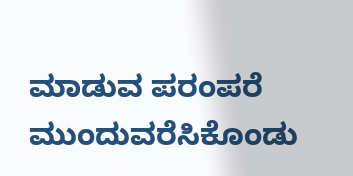ಮಾಡುವ ಪರಂಪರೆ ಮುಂದುವರೆಸಿಕೊಂಡು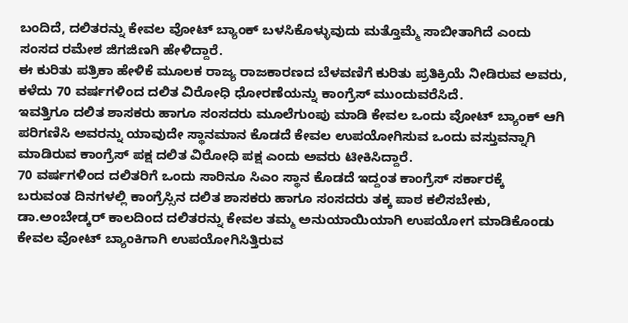ಬಂದಿದೆ, ದಲಿತರನ್ನು ಕೇವಲ ವೋಟ್ ಬ್ಯಾಂಕ್ ಬಳಸಿಕೊಳ್ಳುವುದು ಮತ್ತೊಮ್ಮೆ ಸಾಬೀತಾಗಿದೆ ಎಂದು ಸಂಸದ ರಮೇಶ ಜಿಗಜಿಣಗಿ ಹೇಳಿದ್ದಾರೆ.
ಈ ಕುರಿತು ಪತ್ರಿಕಾ ಹೇಳಿಕೆ ಮೂಲಕ ರಾಜ್ಯ ರಾಜಕಾರಣದ ಬೆಳವಣಿಗೆ ಕುರಿತು ಪ್ರತಿಕ್ರಿಯೆ ನೀಡಿರುವ ಅವರು, ಕಳೆದು 70 ವರ್ಷಗಳಿಂದ ದಲಿತ ವಿರೋಧಿ ಧೋರಣೆಯನ್ನು ಕಾಂಗ್ರೆಸ್ ಮುಂದುವರೆಸಿದೆ.
ಇವತ್ತಿಗೂ ದಲಿತ ಶಾಸಕರು ಹಾಗೂ ಸಂಸದರು ಮೂಲೆಗುಂಪು ಮಾಡಿ ಕೇವಲ ಒಂದು ವೋಟ್ ಬ್ಯಾಂಕ್ ಆಗಿ ಪರಿಗಣಿಸಿ ಅವರನ್ನು ಯಾವುದೇ ಸ್ಥಾನಮಾನ ಕೊಡದೆ ಕೇವಲ ಉಪಯೋಗಿಸುವ ಒಂದು ವಸ್ತುವನ್ನಾಗಿ ಮಾಡಿರುವ ಕಾಂಗ್ರೆಸ್ ಪಕ್ಷ ದಲಿತ ವಿರೋಧಿ ಪಕ್ಷ ಎಂದು ಅವರು ಟೀಕಿಸಿದ್ದಾರೆ.
70 ವರ್ಷಗಳಿಂದ ದಲಿತರಿಗೆ ಒಂದು ಸಾರಿನೂ ಸಿಎಂ ಸ್ಥಾನ ಕೊಡದೆ ಇದ್ದಂತ ಕಾಂಗ್ರೆಸ್ ಸರ್ಕಾರಕ್ಕೆ
ಬರುವಂತ ದಿನಗಳಲ್ಲಿ ಕಾಂಗ್ರೆಸ್ಸಿನ ದಲಿತ ಶಾಸಕರು ಹಾಗೂ ಸಂಸದರು ತಕ್ಕ ಪಾಠ ಕಲಿಸಬೇಕು, ಡಾ.ಅಂಬೇಡ್ಕರ್ ಕಾಲದಿಂದ ದಲಿತರನ್ನು ಕೇವಲ ತಮ್ಮ ಅನುಯಾಯಿಯಾಗಿ ಉಪಯೋಗ ಮಾಡಿಕೊಂಡು ಕೇವಲ ವೋಟ್ ಬ್ಯಾಂಕಿಗಾಗಿ ಉಪಯೋಗಿಸಿತ್ತಿರುವ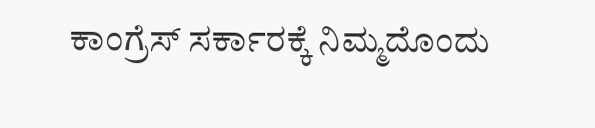ಕಾಂಗ್ರೆಸ್ ಸರ್ಕಾರಕ್ಕೆ ನಿಮ್ಮದೊಂದು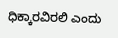ಧಿಕ್ಕಾರವಿರಲಿ ಎಂದು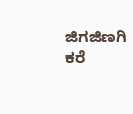ಜಿಗಜಿಣಗಿ ಕರೆ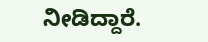ನೀಡಿದ್ದಾರೆ.